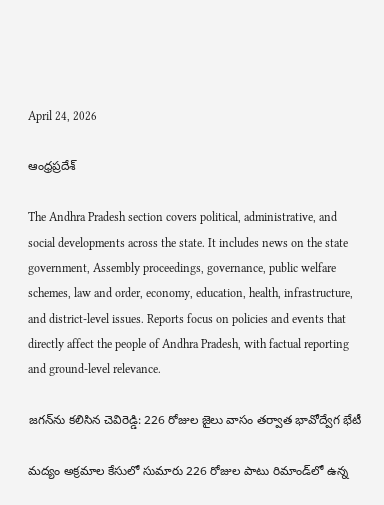April 24, 2026

ఆంధ్రప్రదేశ్

The Andhra Pradesh section covers political, administrative, and social developments across the state. It includes news on the state government, Assembly proceedings, governance, public welfare schemes, law and order, economy, education, health, infrastructure, and district-level issues. Reports focus on policies and events that directly affect the people of Andhra Pradesh, with factual reporting and ground-level relevance.

జగన్‌ను కలిసిన చెవిరెడ్డి: 226 రోజుల జైలు వాసం తర్వాత భావోద్వేగ భేటీ

మద్యం అక్రమాల కేసులో సుమారు 226 రోజుల పాటు రిమాండ్‌లో ఉన్న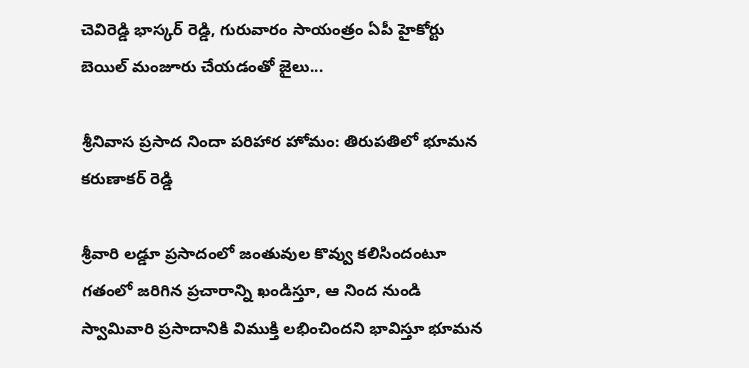చెవిరెడ్డి భాస్కర్ రెడ్డి, గురువారం సాయంత్రం ఏపీ హైకోర్టు బెయిల్ మంజూరు చేయడంతో జైలు...

శ్రీనివాస ప్రసాద నిందా పరిహార హోమం: తిరుపతిలో భూమన కరుణాకర్ రెడ్డి

శ్రీవారి లడ్డూ ప్రసాదంలో జంతువుల కొవ్వు కలిసిందంటూ గతంలో జరిగిన ప్రచారాన్ని ఖండిస్తూ, ఆ నింద నుండి స్వామివారి ప్రసాదానికి విముక్తి లభించిందని భావిస్తూ భూమన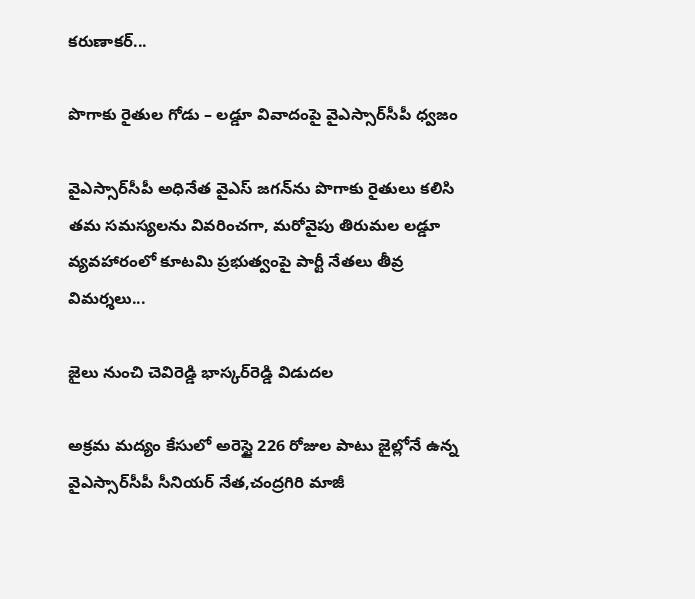కరుణాకర్...

పొగాకు రైతుల గోడు – లడ్డూ వివాదంపై వైఎస్సార్‌సీపీ ధ్వజం

వైఎస్సార్‌సీపీ అధినేత వైఎస్ జగన్‌ను పొగాకు రైతులు కలిసి తమ సమస్యలను వివరించగా, మరోవైపు తిరుమల లడ్డూ వ్యవహారంలో కూటమి ప్రభుత్వంపై పార్టీ నేతలు తీవ్ర విమర్శలు...

జైలు నుంచి చెవిరెడ్డి భాస్కర్‌రెడ్డి విడుదల

అక్రమ మద్యం కేసులో అరెస్టై 226 రోజుల పాటు జైల్లోనే ఉన్న వైఎస్సార్‌సీపీ సీనియర్‌ నేత,చంద్రగిరి మాజీ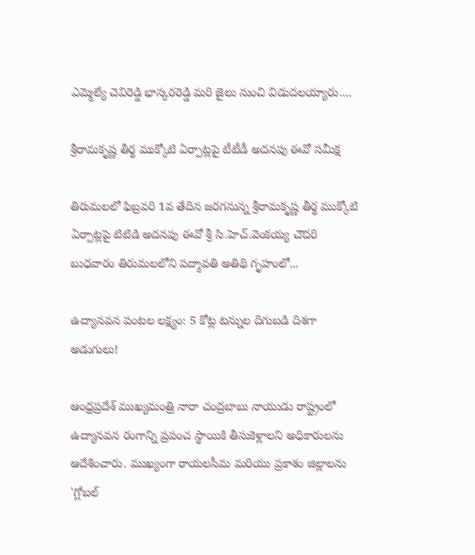ఎమ్మెల్యే చెవిరెడ్డి భాస్కర‌రెడ్డి మరి జైలు నుంచి విడుదలయ్యారు....

శ్రీరామకృష్ణ తీర్థ ముక్కోటి ఏర్పాట్లపై టీటీడీ అదనపు ఈవో సమీక్ష

తిరుమలలో ఫిబ్రవరి 1వ తేదిన జరగనున్న శ్రీరామకృష్ణ తీర్థ ముక్కోటి ఏర్పాట్లపై టిటిడి అదనపు ఈవో శ్రీ సి.హెచ్.వెంకయ్య చౌదరి బుధవారం తిరుమలలోని పద్మావతి అతిథి గృహంలో...

ఉద్యానవన పంటల లక్ష్యం: 5 కోట్ల టన్నుల దిగుబడి దిశగా అడుగులు!

ఆంధ్రప్రదేశ్ ముఖ్యమంత్రి నారా చంద్రబాబు నాయుడు రాష్ట్రంలో ఉద్యానవన రంగాన్ని ప్రపంచ స్థాయికి తీసుకెళ్లాలని అధికారులను ఆదేశించారు. ముఖ్యంగా రాయలసీమ మరియు ప్రకాశం జిల్లాలను 'గ్లోబల్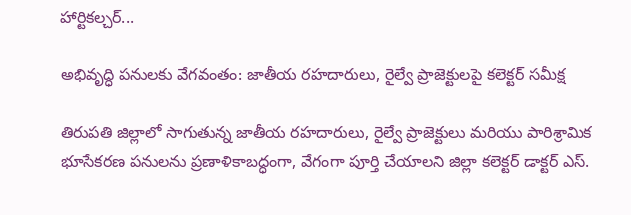హార్టికల్చర్...

అభివృద్ధి పనులకు వేగవంతం: జాతీయ రహదారులు, రైల్వే ప్రాజెక్టులపై కలెక్టర్ సమీక్ష

తిరుపతి జిల్లాలో సాగుతున్న జాతీయ రహదారులు, రైల్వే ప్రాజెక్టులు మరియు పారిశ్రామిక భూసేకరణ పనులను ప్రణాళికాబద్ధంగా, వేగంగా పూర్తి చేయాలని జిల్లా కలెక్టర్ డాక్టర్ ఎస్.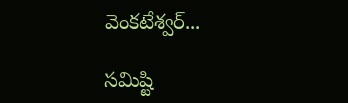వెంకటేశ్వర్...

సమిష్టి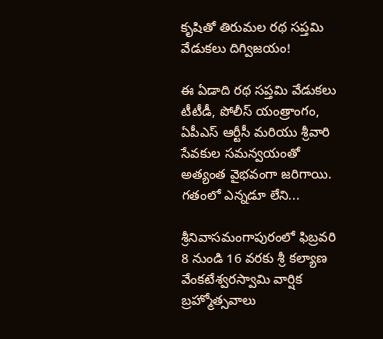కృషితో తిరుమల రథ సప్తమి వేడుకలు దిగ్విజయం!

ఈ ఏడాది రథ సప్తమి వేడుకలు టీటీడీ, పోలీస్ యంత్రాంగం, ఏపీఎస్ ఆర్టీసీ మరియు శ్రీవారి సేవకుల సమన్వయంతో అత్యంత వైభవంగా జరిగాయి. గతంలో ఎన్నడూ లేని...

శ్రీనివాసమంగాపురంలో ఫిబ్రవరి 8 నుండి 16 వరకు శ్రీ కల్యాణ వేంకటేశ్వరస్వామి వార్షిక బ్రహ్మోత్సవాలు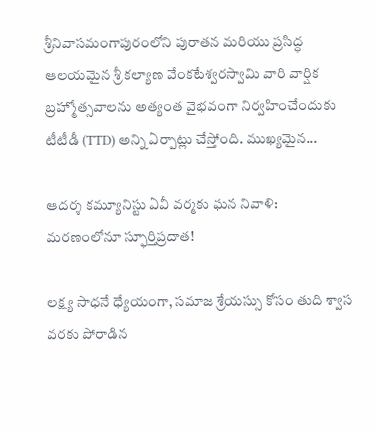శ్రీనివాసమంగాపురంలోని పురాతన మరియు ప్రసిద్ధ ఆలయమైన శ్రీ కల్యాణ వేంకటేశ్వరస్వామి వారి వార్షిక బ్రహ్మోత్సవాలను అత్యంత వైభవంగా నిర్వహించేందుకు టీటీడీ (TTD) అన్ని ఏర్పాట్లు చేస్తోంది. ముఖ్యమైన...

ఆదర్శ కమ్యూనిస్టు ఏవీ వర్మకు ఘన నివాళి: మరణంలోనూ స్ఫూర్తిప్రదాత!

లక్ష్య సాధనే ధ్యేయంగా, సమాజ శ్రేయస్సు కోసం తుది శ్వాస వరకు పోరాడిన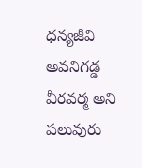ధన్యజీవి అవనిగడ్డ వీరవర్మ అని పలువురు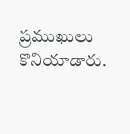ప్రముఖులు కొనియాడారు.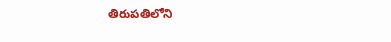తిరుపతిలోని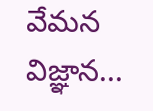వేమన విజ్ఞాన...